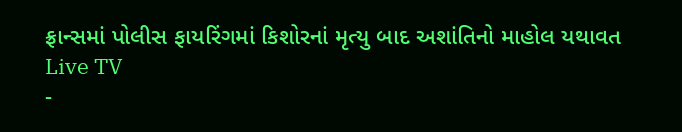ફ્રાન્સમાં પોલીસ ફાયરિંગમાં કિશોરનાં મૃત્યુ બાદ અશાંતિનો માહોલ યથાવત
Live TV
-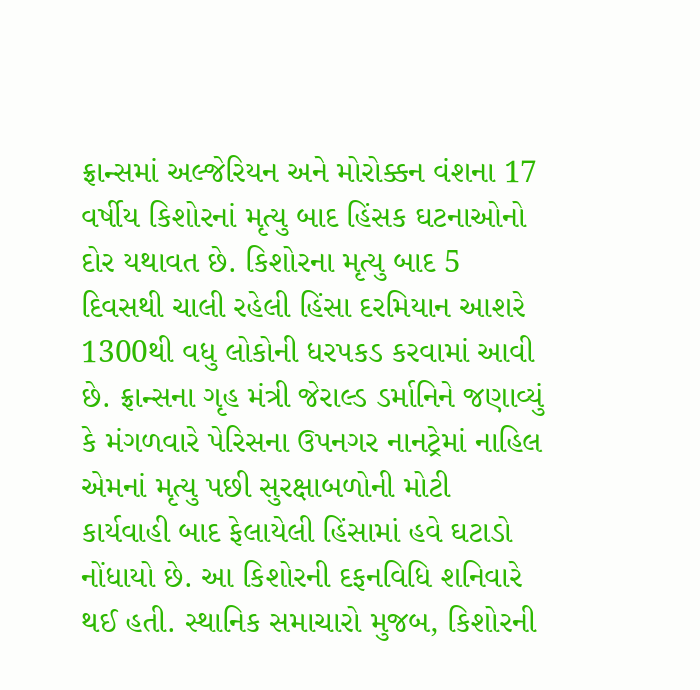ફ્રાન્સમાં અલ્જેરિયન અને મોરોક્કન વંશના 17 વર્ષીય કિશોરનાં મૃત્યુ બાદ હિંસક ઘટનાઓનો દોર યથાવત છે. કિશોરના મૃત્યુ બાદ 5 દિવસથી ચાલી રહેલી હિંસા દરમિયાન આશરે 1300થી વધુ લોકોની ધરપકડ કરવામાં આવી છે. ફ્રાન્સના ગૃહ મંત્રી જેરાલ્ડ ડર્માનિને જણાવ્યું કે મંગળવારે પેરિસના ઉપનગર નાનટ્રેમાં નાહિલ એમનાં મૃત્યુ પછી સુરક્ષાબળોની મોટી કાર્યવાહી બાદ ફેલાયેલી હિંસામાં હવે ઘટાડો નોંધાયો છે. આ કિશોરની દફનવિધિ શનિવારે થઈ હતી. સ્થાનિક સમાચારો મુજબ, કિશોરની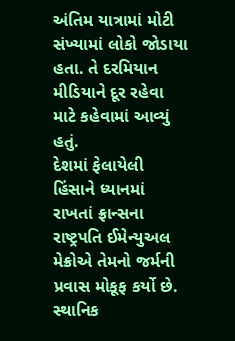અંતિમ યાત્રામાં મોટી સંખ્યામાં લોકો જોડાયા હતા. તે દરમિયાન મીડિયાને દૂર રહેવા માટે કહેવામાં આવ્યું હતું.
દેશમાં ફેલાયેલી હિંસાને ધ્યાનમાં રાખતાં ફ્રાન્સના રાષ્ટ્રપતિ ઈમેન્યુઅલ મેક્રોએ તેમનો જર્મની પ્રવાસ મોકૂફ કર્યો છે. સ્થાનિક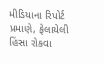મીડિયાના રિપોર્ટ પ્રમાણે, ફેલાયેલી હિંસા રોકવા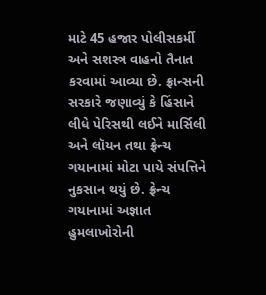માટે 45 હજાર પોલીસકર્મી અને સશસ્ત્ર વાહનો તૈનાત કરવામાં આવ્યા છે. ફ્રાન્સની સરકારે જણાવ્યું કે હિંસાને લીધે પેરિસથી લઈને માર્સિલી અને લૉયન તથા ફ્રેન્ચ ગયાનામાં મોટા પાયે સંપત્તિને નુકસાન થયું છે. ફ્રેન્ચ ગયાનામાં અજ્ઞાત હુમલાખોરોની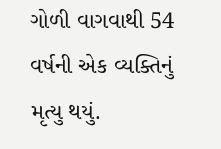ગોળી વાગવાથી 54 વર્ષની એક વ્યક્તિનું મૃત્યુ થયું.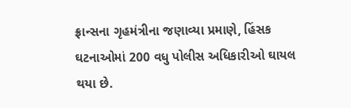ફ્રાન્સના ગૃહમંત્રીના જણાવ્યા પ્રમાણે, હિંસક ઘટનાઓમાં 200 વધુ પોલીસ અધિકારીઓ ઘાયલ થયા છે.